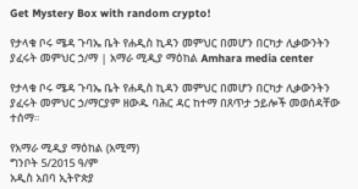Get Mystery Box with random crypto!

የታላቁ ቦሩ ሜዳ ጉባኤ ቤት የሐዲስ ኪዳን መምህር በመሆን በርካታ ሊቃውንትን ያፈሩት መምህር ኃ/ማ | አማራ ሚዲያ ማዕከል Amhara media center

የታላቁ ቦሩ ሜዳ ጉባኤ ቤት የሐዲስ ኪዳን መምህር በመሆን በርካታ ሊቃውንትን ያፈሩት መምህር ኃ/ማርያም ዘውዱ ባሕር ዳር ከተማ በጸጥታ ኃይሎች መወሰዳቸው ተሰማ።

የአማራ ሚዲያ ማዕከል (አሚማ)
ግንቦት 5/2015 ዓ/ም
አዲስ አበባ ኢትዮጵያ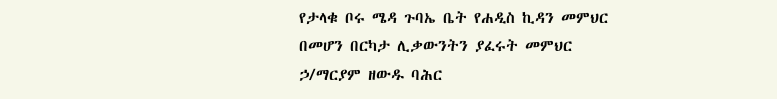የታላቁ ቦሩ ሜዳ ጉባኤ ቤት የሐዲስ ኪዳን መምህር በመሆን በርካታ ሊቃውንትን ያፈሩት መምህር ኃ/ማርያም ዘውዱ ባሕር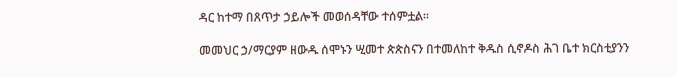ዳር ከተማ በጸጥታ ኃይሎች መወሰዳቸው ተሰምቷል።

መመህር ኃ/ማርያም ዘውዱ ሰሞኑን ሢመተ ጵጵስናን በተመለከተ ቅዱስ ሲኖዶስ ሕገ ቤተ ክርስቲያንን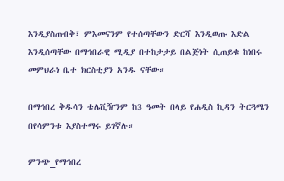እንዲያስጠብቅ፣ ምእመናንም የተሰጣቸውን ድርሻ እንዲወጡ እድል እንዲሰጣቸው በማኅበራዊ ሚዲያ በተከታታይ በልጅነት ሲጠይቁ ከነበሩ መምህራነ ቤተ ክርስቲያን አንዱ ናቸው።

በማኅበረ ቅዱሳን ቴሌቪዥንም ከ3 ዓመት በላይ የሐዲስ ኪዳን ትርጓሜን በየሳምንቱ እያስተማሩ ይገኛሉ።

ምንጭ_የማኅበረ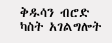ቅዱሳን ብሮድ ካስት አገልግሎት